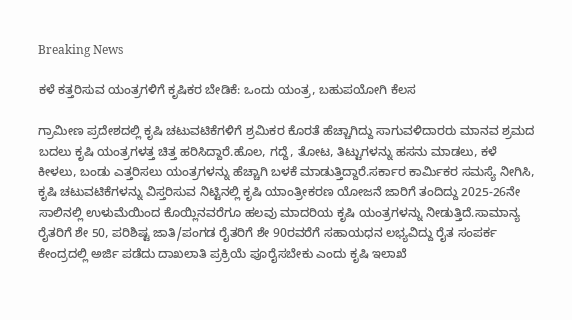Breaking News

ಕಳೆ ಕತ್ತರಿಸುವ ಯಂತ್ರಗಳಿಗೆ ಕೃಷಿಕರ ಬೇಡಿಕೆ: ಒಂದು ಯಂತ್ರ, ಬಹುಪಯೋಗಿ ಕೆಲಸ

ಗ್ರಾಮೀಣ ಪ್ರದೇಶದಲ್ಲಿ ಕೃಷಿ ಚಟುವಟಿಕೆಗಳಿಗೆ ಶ್ರಮಿಕರ ಕೊರತೆ ಹೆಚ್ಚಾಗಿದ್ದು ಸಾಗುವಳಿದಾರರು ಮಾನವ ಶ್ರಮದ ಬದಲು ಕೃಷಿ ಯಂತ್ರಗಳತ್ತ ಚಿತ್ತ ಹರಿಸಿದ್ದಾರೆ.ಹೊಲ, ಗದ್ದೆ, ತೋಟ, ತಿಟ್ಟುಗಳನ್ನು ಹಸನು ಮಾಡಲು, ಕಳೆ ಕೀಳಲು, ಬಂಡು ಎತ್ತರಿಸಲು ಯಂತ್ರಗಳನ್ನು ಹೆಚ್ಚಾಗಿ ಬಳಕೆ ಮಾಡುತ್ತಿದ್ದಾರೆ.ಸರ್ಕಾರ ಕಾರ್ಮಿಕರ ಸಮಸ್ಯೆ ನೀಗಿಸಿ, ಕೃಷಿ ಚಟುವಟಿಕೆಗಳನ್ನು ವಿಸ್ತರಿಸುವ ನಿಟ್ಟಿನಲ್ಲಿ ಕೃಷಿ ಯಾಂತ್ರೀಕರಣ ಯೋಜನೆ ಜಾರಿಗೆ ತಂದಿದ್ದು 2025-26ನೇ ಸಾಲಿನಲ್ಲಿ ಉಳುಮೆಯಿಂದ ಕೊಯ್ಲಿನವರೆಗೂ ಹಲವು ಮಾದರಿಯ ಕೃಷಿ ಯಂತ್ರಗಳನ್ನು ನೀಡುತ್ತಿದೆ.ಸಾಮಾನ್ಯ ರೈತರಿಗೆ ಶೇ 50, ಪರಿಶಿಷ್ಟ ಜಾತಿ/ಪಂಗಡ ರೈತರಿಗೆ ಶೇ 90ರವರೆಗೆ ಸಹಾಯಧನ ಲಭ್ಯವಿದ್ದು ರೈತ ಸಂಪರ್ಕ ಕೇಂದ್ರದಲ್ಲಿ ಅರ್ಜಿ ಪಡೆದು ದಾಖಲಾತಿ ಪ್ರಕ್ರಿಯೆ ಪೂರೈಸಬೇಕು ಎಂದು ಕೃಷಿ ಇಲಾಖೆ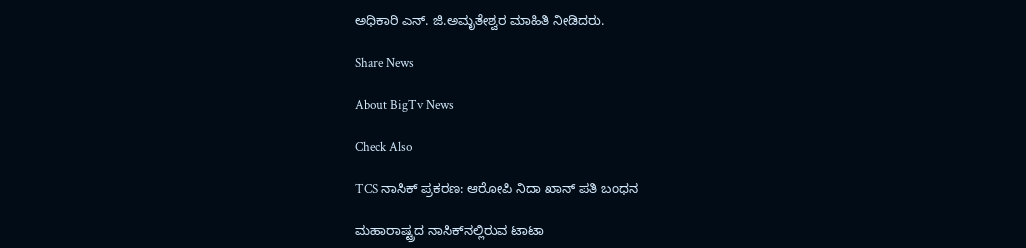ಅಧಿಕಾರಿ ಎನ್. ಜಿ.ಅಮೃತೇಶ್ವರ ಮಾಹಿತಿ ನೀಡಿದರು.

Share News

About BigTv News

Check Also

TCS ನಾಸಿಕ್ ಪ್ರಕರಣ: ಆರೋಪಿ ನಿದಾ ಖಾನ್ ಪತಿ ಬಂಧನ

ಮಹಾರಾಷ್ಟ್ರದ ನಾಸಿಕ್‌ನಲ್ಲಿರುವ ಟಾಟಾ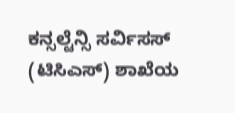ಕನ್ಸಲ್ಟೆನ್ಸಿ ಸರ್ವಿಸಸ್ (ಟಿಸಿಎಸ್) ಶಾಖೆಯ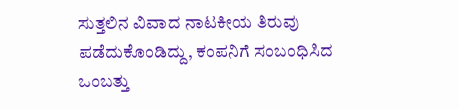ಸುತ್ತಲಿನ ವಿವಾದ ನಾಟಕೀಯ ತಿರುವು ಪಡೆದುಕೊಂಡಿದ್ದು, ಕಂಪನಿಗೆ ಸಂಬಂಧಿಸಿದ ಒಂಬತ್ತು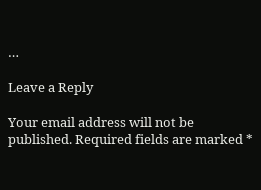…

Leave a Reply

Your email address will not be published. Required fields are marked *